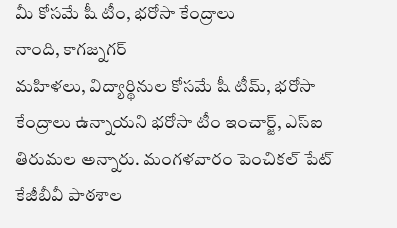మీ కోసమే షీ టీం, భరోసా కేంద్రాలు
నాంది, కాగజ్నగర్
మహిళలు, విద్యార్థినుల కోసమే షీ టీమ్, భరోసా కేంద్రాలు ఉన్నాయని భరోసా టీం ఇంచార్జ్, ఎస్ఐ తిరుమల అన్నారు. మంగళవారం పెంచికల్ పేట్ కేజీబీవీ పాఠశాల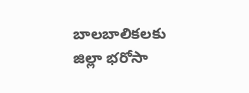బాలబాలికలకు జిల్లా భరోసా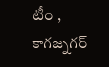టీం , కాగజ్నగర్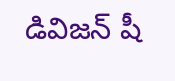డివిజన్ షీ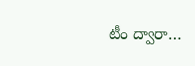టీం ద్వారా…